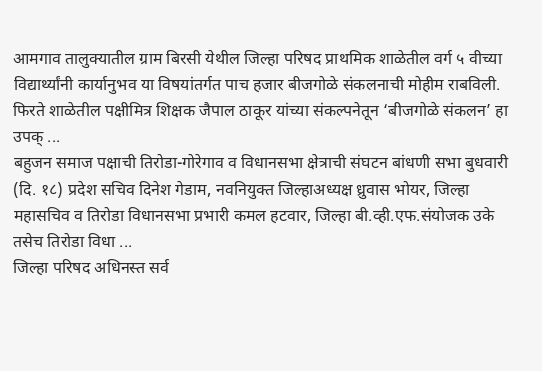आमगाव तालुक्यातील ग्राम बिरसी येथील जिल्हा परिषद प्राथमिक शाळेतील वर्ग ५ वीच्या विद्यार्थ्यांनी कार्यानुभव या विषयांतर्गत पाच हजार बीजगोळे संकलनाची मोहीम राबविली. फिरते शाळेतील पक्षीमित्र शिक्षक जैपाल ठाकूर यांच्या संकल्पनेतून ‘बीजगोळे संकलन’ हा उपक् ...
बहुजन समाज पक्षाची तिरोडा-गोरेगाव व विधानसभा क्षेत्राची संघटन बांधणी सभा बुधवारी (दि. १८) प्रदेश सचिव दिनेश गेडाम, नवनियुक्त जिल्हाअध्यक्ष ध्रुवास भोयर, जिल्हा महासचिव व तिरोडा विधानसभा प्रभारी कमल हटवार, जिल्हा बी.व्ही.एफ.संयोजक उके तसेच तिरोडा विधा ...
जिल्हा परिषद अधिनस्त सर्व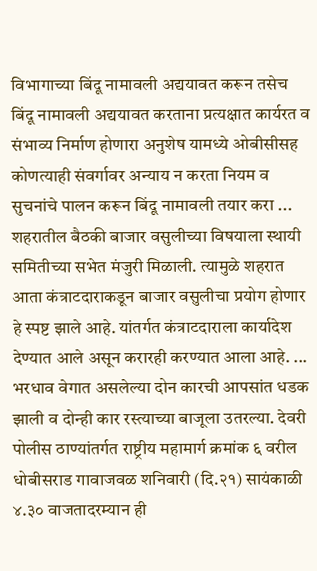विभागाच्या बिंदू नामावली अद्ययावत करून तसेच बिंदू नामावली अद्ययावत करताना प्रत्यक्षात कार्यरत व संभाव्य निर्माण होणारा अनुशेष यामध्ये ओबीसीसह कोणत्याही संवर्गावर अन्याय न करता नियम व सुचनांचे पालन करून बिंदू नामावली तयार करा ...
शहरातील बैठकी बाजार वसुलीच्या विषयाला स्थायी समितीच्या सभेत मंजुरी मिळाली. त्यामुळे शहरात आता कंत्राटदाराकडून बाजार वसुलीचा प्रयोग होणार हे स्पष्ट झाले आहे. यांतर्गत कंत्राटदाराला कार्यादेश देण्यात आले असून करारही करण्यात आला आहे. ...
भरधाव वेगात असलेल्या दोन कारची आपसांत धडक झाली व दोन्ही कार रस्त्याच्या बाजूला उतरल्या. देवरी पोलीस ठाण्यांतर्गत राष्ट्रीय महामार्ग क्रमांक ६ वरील धोबीसराड गावाजवळ शनिवारी (दि.२१) सायंकाळी ४.३० वाजतादरम्यान ही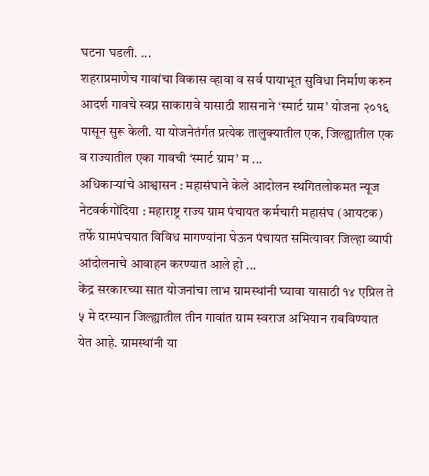घटना घडली. ...
शहराप्रमाणेच गावांचा विकास व्हावा व सर्व पायाभूत सुविधा निर्माण करुन आदर्श गावचे स्वप्न साकारावे यासाठी शासनाने ‘स्मार्ट ग्राम’ योजना २०१६ पासून सुरू केली. या योजनेतंर्गत प्रत्येक तालुक्यातील एक, जिल्ह्यातील एक व राज्यातील एका गावची ‘स्मार्ट ग्राम’ म ...
अधिकाऱ्यांचे आश्वासन : महासंघाने केले आदोलन स्थगितलोकमत न्यूज नेटवर्कगोंदिया : महाराष्ट्र राज्य ग्राम पंचायत कर्मचारी महासंघ (आयटक) तर्फे ग्रामपंचयात विविध मागण्यांना घेऊन पंचायत समित्यावर जिल्हा व्यापी आंदोलनाचे आवाहन करण्यात आले हो ...
केंद्र सरकारच्या सात योजनांचा लाभ ग्रामस्थांनी घ्यावा यासाठी १४ एप्रिल ते ५ मे दरम्यान जिल्ह्यातील तीन गावांत ग्राम स्वराज अभियान राबविण्यात येत आहे. ग्रामस्थांनी या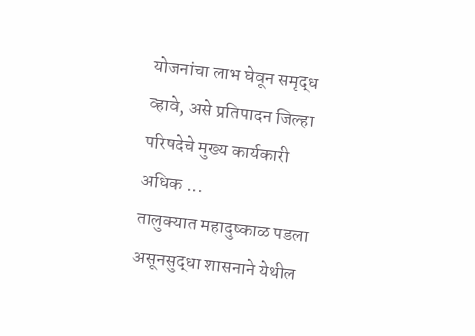योजनांचा लाभ घेवून समृद्ध व्हावे, असे प्रतिपादन जिल्हा परिषदेचे मुख्य कार्यकारी अधिक ...
तालुक्यात महादुष्काळ पडला असूनसुद्धा शासनाने येथील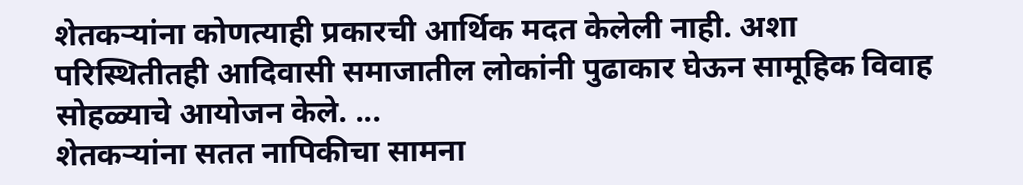शेतकऱ्यांना कोणत्याही प्रकारची आर्थिक मदत केलेली नाही. अशा परिस्थितीतही आदिवासी समाजातील लोकांनी पुढाकार घेऊन सामूहिक विवाह सोहळ्याचे आयोजन केले. ...
शेतकऱ्यांना सतत नापिकीचा सामना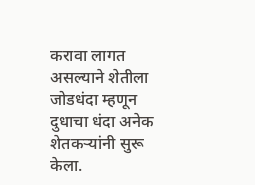करावा लागत असल्याने शेतीला जोडधंदा म्हणून दुधाचा धंदा अनेक शेतकऱ्यांनी सुरू केला.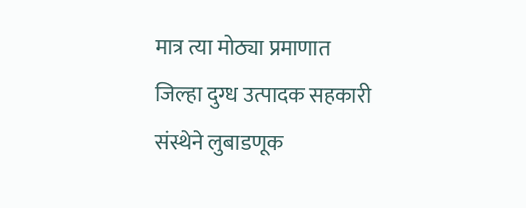मात्र त्या मोठ्या प्रमाणात जिल्हा दुग्ध उत्पादक सहकारी संस्थेने लुबाडणूक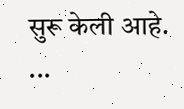सुरू केली आहे. ...